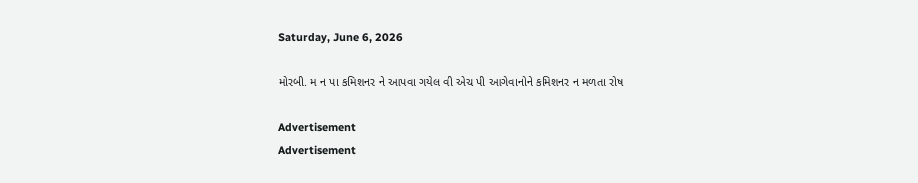Saturday, June 6, 2026

મોરબી. મ ન પા કમિશનર ને આપવા ગયેલ વી એચ પી આગેવાનોને કમિશનર ન મળતા રોષ

Advertisement
Advertisement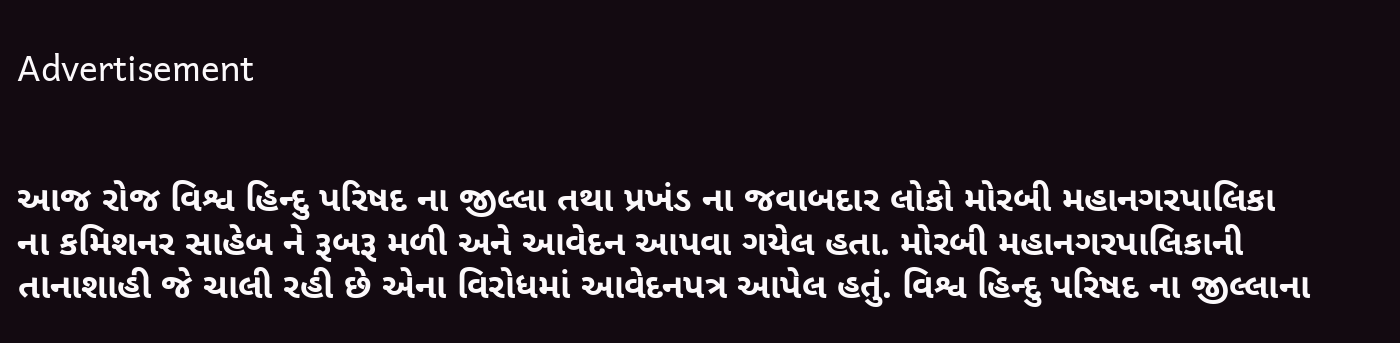Advertisement


આજ રોજ વિશ્વ હિન્દુ પરિષદ ના જીલ્લા તથા પ્રખંડ ના જવાબદાર લોકો મોરબી મહાનગરપાલિકા ના કમિશનર સાહેબ ને રૂબરૂ મળી અને આવેદન આપવા ગયેલ હતા. મોરબી મહાનગરપાલિકાની તાનાશાહી જે ચાલી રહી છે એના વિરોધમાં આવેદનપત્ર આપેલ હતું. વિશ્વ હિન્દુ પરિષદ ના જીલ્લાના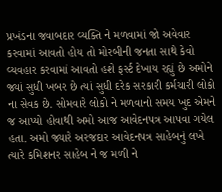પ્રખંડના જવાબદાર વ્યક્તિ ને મળવામાં જો અવેવાર કરવામાં આવતો હોય તો મોરબીની જનતા સાથે કેવો વ્યવહાર કરવામાં આવતો હશે ફર્સ્ટ દેખાય રહ્યું છે અમોને જ્યાં સુધી ખબર છે ત્યાં સુધી દરેક સરકારી કર્મચારી લોકો ના સેવક છે. સોમવારે લોકો ને મળવાનો સમય ખુદ એમને જ આપ્યો હોવાથી અમો આજ આવેદનપત્ર આપવા ગયેલ હતા. અમો જ્યારે અરજદાર આવેદનપત્ર સાહેબનું લખે ત્યારે કમિશનર સાહેબ ને જ મળી ને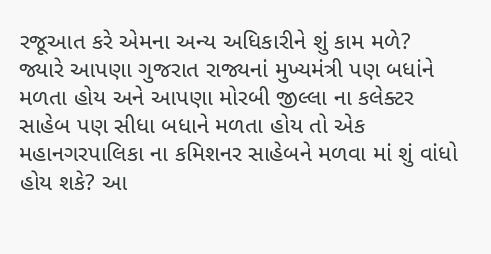રજૂઆત કરે એમના અન્ય અધિકારીને શું કામ મળે? જ્યારે આપણા ગુજરાત રાજ્યનાં મુખ્યમંત્રી પણ બધાંને મળતા હોય અને આપણા મોરબી જીલ્લા ના કલેક્ટર સાહેબ પણ સીધા બધાને મળતા હોય તો એક મહાનગરપાલિકા ના કમિશનર સાહેબને મળવા માં શું વાંધો હોય શકે? આ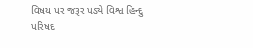વિષય પર જરૂર પડ્યે વિશ્વ હિન્દુ પરિષદ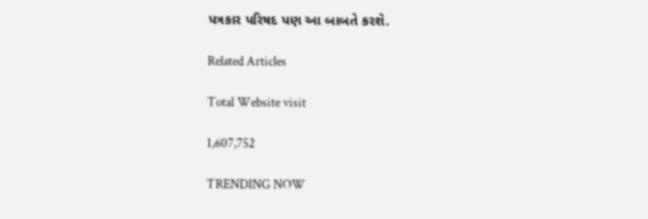પત્રકાર પરિષદ પણ આ બાબતે કરશે.

Related Articles

Total Website visit

1,607,752

TRENDING NOW